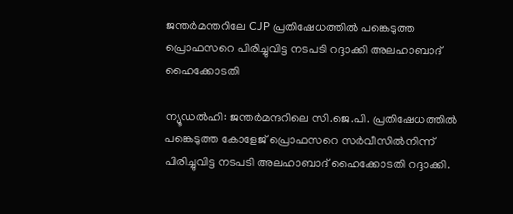ജന്തർമന്തറിലേ CJP പ്രതിഷേധത്തിൽ പങ്കെടുത്ത പ്രൊഫസറെ പിരിച്ചുവിട്ട നടപടി റദ്ദാക്കി അലഹാബാദ് ഹൈക്കോടതി

ന്യൂഡൽഹി: ജന്തർമന്ദറിലെ സി.ജെ.പി. പ്രതിഷേധത്തിൽ പങ്കെടുത്ത കോളേജ് പ്രൊഫസറെ സർവീസിൽനിന്ന് പിരിച്ചുവിട്ട നടപടി അലഹാബാദ് ഹൈക്കോടതി റദ്ദാക്കി.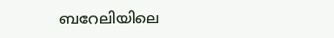ബറേലിയിലെ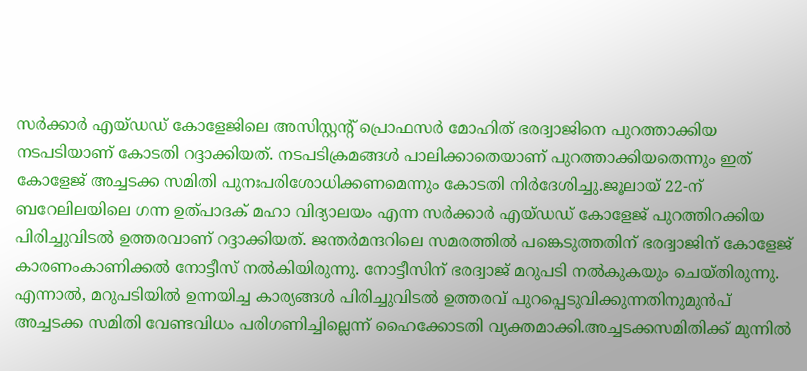സർക്കാർ എയ്‌ഡഡ്‌ കോളേജിലെ അസിസ്റ്റന്റ് പ്രൊഫസർ മോഹിത് ഭരദ്വാജിനെ പുറത്താക്കിയ നടപടിയാണ് കോടതി റദ്ദാക്കിയത്. നടപടിക്രമങ്ങൾ പാലിക്കാതെയാണ് പുറത്താക്കിയതെന്നും ഇത് കോളേജ് അച്ചടക്ക സമിതി പുനഃപരിശോധിക്കണമെന്നും കോടതി നിർദേശിച്ചു.ജൂലായ് 22-ന് ബറേലിലയിലെ ഗന്ന ഉത്പാദക് മഹാ വിദ്യാലയം എന്ന സർക്കാർ എയ്‌ഡഡ്‌ കോളേജ് പുറത്തിറക്കിയ പിരിച്ചുവിടൽ ഉത്തരവാണ് റദ്ദാക്കിയത്. ജന്തർമന്ദറിലെ സമരത്തിൽ പങ്കെടുത്തതിന് ഭരദ്വാജിന് കോളേജ് കാരണംകാണിക്കൽ നോട്ടീസ് നൽകിയിരുന്നു. നോട്ടീസിന് ഭരദ്വാജ് മറുപടി നൽകുകയും ചെയ്തിരുന്നു. എന്നാൽ, മറുപടിയിൽ ഉന്നയിച്ച കാര്യങ്ങൾ പിരിച്ചുവിടൽ ഉത്തരവ് പുറപ്പെടുവിക്കുന്നതിനുമുൻപ് അച്ചടക്ക സമിതി വേണ്ടവിധം പരിഗണിച്ചില്ലെന്ന് ഹൈക്കോടതി വ്യക്തമാക്കി.അച്ചടക്കസമിതിക്ക് മുന്നിൽ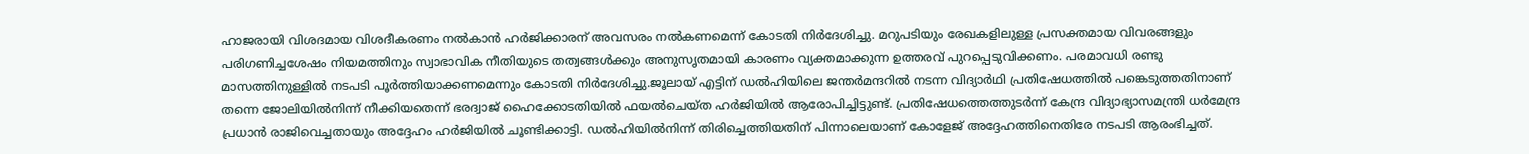ഹാജരായി വിശദമായ വിശദീകരണം നൽകാൻ ഹർജിക്കാരന് അവസരം നൽകണമെന്ന് കോടതി നിർദേശിച്ചു. മറുപടിയും രേഖകളിലുള്ള പ്രസക്തമായ വിവരങ്ങളും പരിഗണിച്ചശേഷം നിയമത്തിനും സ്വാഭാവിക നീതിയുടെ തത്വങ്ങൾക്കും അനുസൃതമായി കാരണം വ്യക്തമാക്കുന്ന ഉത്തരവ് പുറപ്പെടുവിക്കണം. പരമാവധി രണ്ടു മാസത്തിനുള്ളിൽ നടപടി പൂർത്തിയാക്കണമെന്നും കോടതി നിർദേശിച്ചു.ജൂലായ് എട്ടിന് ഡൽഹിയിലെ ജന്തർമന്ദറിൽ നടന്ന വിദ്യാർഥി പ്രതിഷേധത്തിൽ പങ്കെടുത്തതിനാണ് തന്നെ ജോലിയിൽനിന്ന് നീക്കിയതെന്ന് ഭരദ്വാജ് ഹൈക്കോടതിയിൽ ഫയൽചെയ്ത ഹർജിയിൽ ആരോപിച്ചിട്ടുണ്ട്. പ്രതിഷേധത്തെത്തുടർന്ന് കേന്ദ്ര വിദ്യാഭ്യാസമന്ത്രി ധർമേന്ദ്ര പ്രധാൻ രാജിവെച്ചതായും അദ്ദേഹം ഹർജിയിൽ ചൂണ്ടിക്കാട്ടി. ഡൽഹിയിൽനിന്ന് തിരിച്ചെത്തിയതിന് പിന്നാലെയാണ് കോളേജ് അദ്ദേഹത്തിനെതിരേ നടപടി ആരംഭിച്ചത്.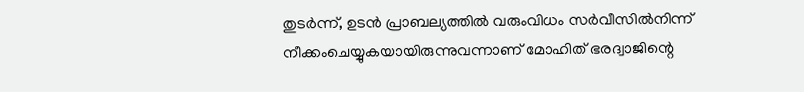തുടർന്ന്, ഉടൻ പ്രാബല്യത്തിൽ വരുംവിധം സർവീസിൽനിന്ന് നീക്കംചെയ്യുകയായിരുന്നുവന്നാണ് മോഹിത് ഭരദ്വാജിന്റെ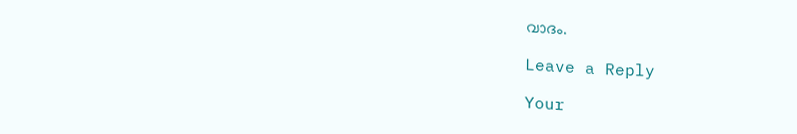വാദം.

Leave a Reply

Your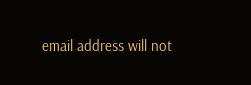email address will not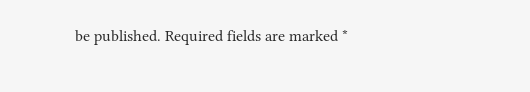be published. Required fields are marked *